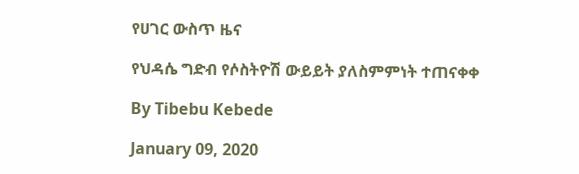የሀገር ውስጥ ዜና

የህዳሴ ግድብ የሶስትዮሽ ውይይት ያለስምምነት ተጠናቀቀ

By Tibebu Kebede

January 09, 2020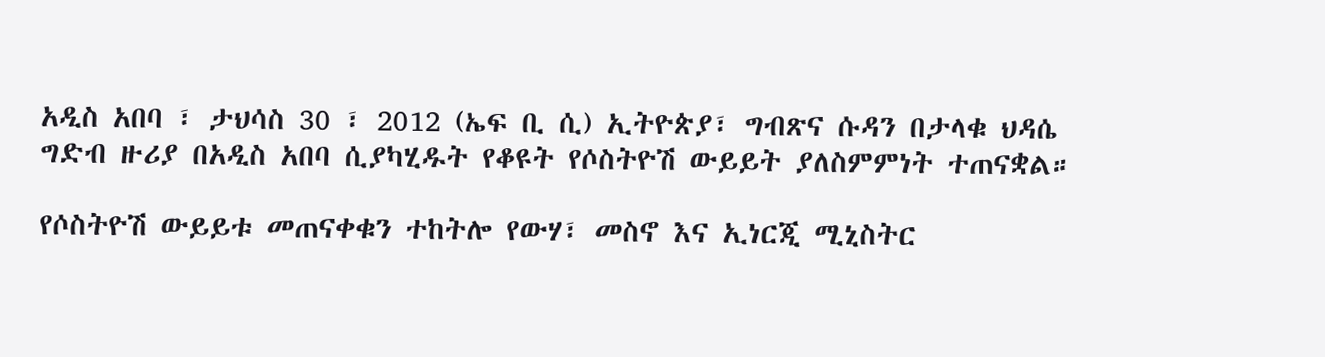አዲስ አበባ ፣ ታህሳስ 30 ፣ 2012 (ኤፍ ቢ ሲ) ኢትዮጵያ፣ ግብጽና ሱዳን በታላቁ ህዳሴ ግድብ ዙሪያ በአዲስ አበባ ሲያካሂዱት የቆዩት የሶስትዮሽ ውይይት ያለስምምነት ተጠናቋል።

የሶስትዮሽ ውይይቱ መጠናቀቁን ተከትሎ የውሃ፣ መስኖ እና ኢነርጂ ሚኒስትር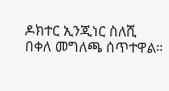ዶክተር ኢንጂነር ስለሺ በቀለ መግለጫ ሰጥተዋል።